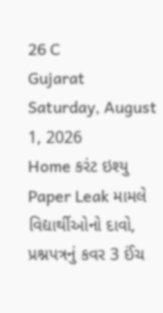26 C
Gujarat
Saturday, August 1, 2026
Home કરંટ ઇશ્યુ Paper Leak મામલે વિદ્યાર્થીઓનો દાવો, પ્રશ્નપત્રનું કવર 3 ઈંચ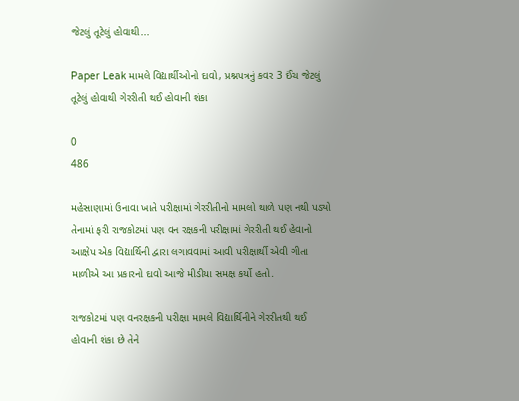જેટલું તૂટેલું હોવાથી...

Paper Leak મામલે વિદ્યાર્થીઓનો દાવો, પ્રશ્નપત્રનું કવર 3 ઈંચ જેટલું તૂટેલું હોવાથી ગેરરીતી થઈ હોવાની શંકા

0
486

મહેસાણામાં ઉનાવા ખાતે પરીક્ષામાં ગેરરીતીનો મામલો થાળે પણ નથી પડ્યો તેનામાં ફરી રાજકોટમાં પણ વન રક્ષકની પરીક્ષામાં ગેરરીતી થઈ હેવાનો આક્ષેપ એક વિદ્યાર્થિની દ્વારા લગાવવામાં આવી પરીક્ષાર્થી એવી ગીતા માળીએ આ પ્રકારનો દાવો આજે મીડીયા સમક્ષ કર્યો હતો.

રાજકોટમાં પણ વનરક્ષકની પરીક્ષા મામલે વિદ્યાર્થિનીને ગેરરીતથી થઈ હોવાની શંકા છે તેને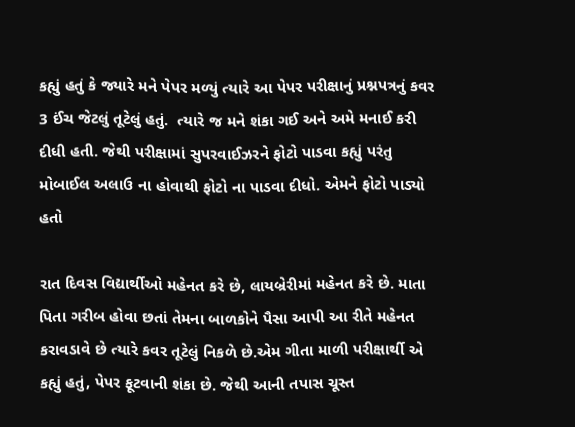કહ્યું હતું કે જ્યારે મને પેપર મળ્યું ત્યારે આ પેપર પરીક્ષાનું પ્રશ્નપત્રનું કવર 3 ઈંચ જેટલું તૂટેલું હતું.  ત્યારે જ મને શંકા ગઈ અને અમે મનાઈ કરી દીધી હતી. જેથી પરીક્ષામાં સુપરવાઈઝરને ફોટો પાડવા કહ્યું પરંતુ મોબાઈલ અલાઉ ના હોવાથી ફોટો ના પાડવા દીધો. એમને ફોટો પાડ્યો હતો

રાત દિવસ વિદ્યાર્થીઓ મહેનત કરે છે, લાયબ્રેરીમાં મહેનત કરે છે. માતા પિતા ગરીબ હોવા છતાં તેમના બાળકોને પૈસા આપી આ રીતે મહેનત કરાવડાવે છે ત્યારે કવર તૂટેલું નિકળે છે.એમ ગીતા માળી પરીક્ષાર્થી એ કહ્યું હતું, પેપર ફૂટવાની શંકા છે. જેથી આની તપાસ ચૂસ્ત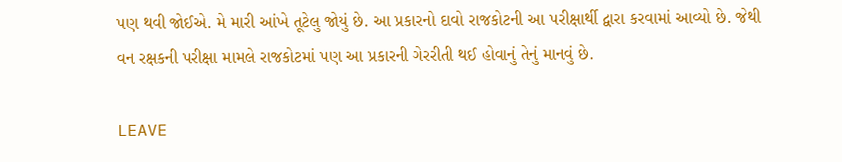પણ થવી જોઈએ. મે મારી આંખે તૂટેલુ જોયું છે. આ પ્રકારનો દાવો રાજકોટની આ પરીક્ષાર્થી દ્વારા કરવામાં આવ્યો છે. જેથી વન રક્ષકની પરીક્ષા મામલે રાજકોટમાં પણ આ પ્રકારની ગેરરીતી થઈ હોવાનું તેનું માનવું છે.

LEAVE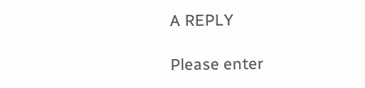A REPLY

Please enter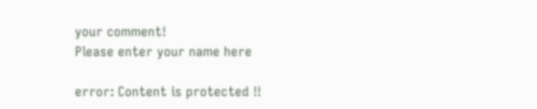your comment!
Please enter your name here

error: Content is protected !!